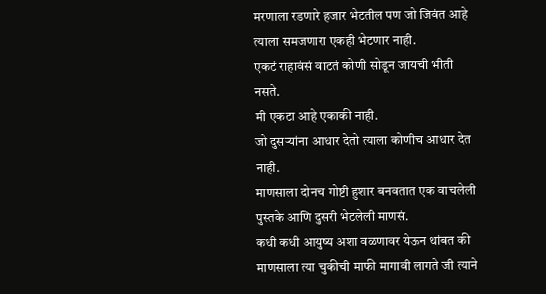मरणाला रडणारे हजार भेटतील पण जो जिवंत आहे त्याला समजणारा एकही भेटणार नाही.
एकटं राहावंसं वाटतं कोणी सोडून जायची भीती नसते.
मी एकटा आहे एकाकी नाही.
जो दुसऱ्यांना आधार देतो त्याला कोणीच आधार देत नाही.
माणसाला दोनच गोष्टी हुशार बनवतात एक वाचलेली पुस्तके आणि दुसरी भेटलेली माणसं.
कधी कधी आयुष्य अशा वळणावर येऊन थांबत की माणसाला त्या चुकीची माफी मागावी लागते जी त्याने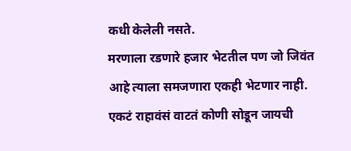कधी केलेली नसते.
मरणाला रडणारे हजार भेटतील पण जो जिवंत आहे त्याला समजणारा एकही भेटणार नाही.
एकटं राहावंसं वाटतं कोणी सोडून जायची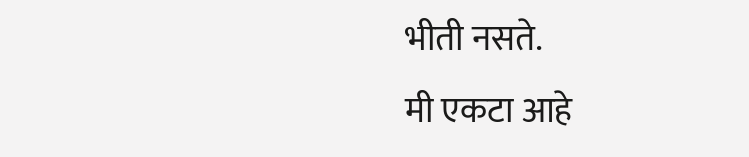भीती नसते.
मी एकटा आहे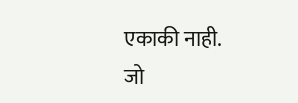एकाकी नाही.
जो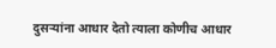दुसऱ्यांना आधार देतो त्याला कोणीच आधार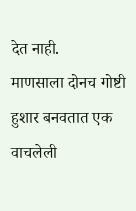देत नाही.
माणसाला दोनच गोष्टी हुशार बनवतात एक वाचलेली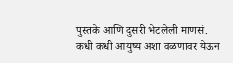पुस्तके आणि दुसरी भेटलेली माणसं.
कधी कधी आयुष्य अशा वळणावर येऊन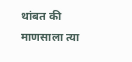थांबत की माणसाला त्या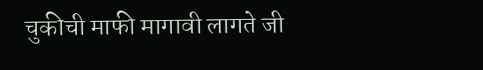चुकीची माफी मागावी लागते जी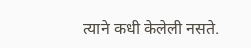त्याने कधी केलेली नसते.